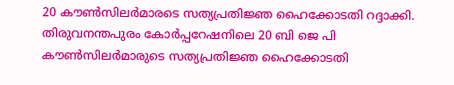20 കൗൺസിലർമാരടെ സത്യപ്രതിജ്ഞ ഹൈക്കോടതി റദ്ദാക്കി.
തിരുവനന്തപുരം കോർപ്പറേഷനിലെ 20 ബി ജെ പി കൗൺസിലർമാരുടെ സത്യപ്രതിജ്ഞ ഹൈക്കോടതി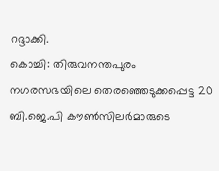റദ്ദാക്കി.
കൊച്ചി: തിരുവനന്തപുരം നഗരസഭയിലെ തെരഞ്ഞെടുക്കപ്പെട്ട 20 ബി.ജെ.പി കൗൺസിലർമാരുടെ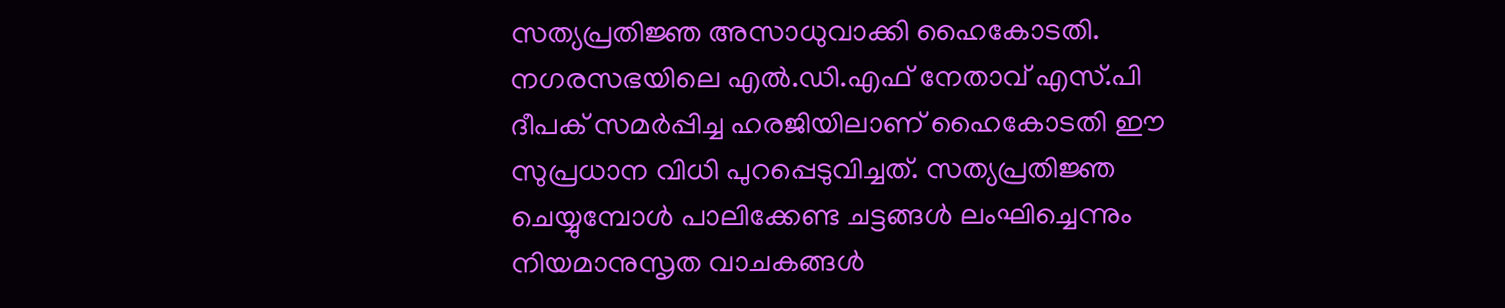സത്യപ്രതിജ്ഞ അസാധുവാക്കി ഹൈകോടതി. നഗരസഭയിലെ എൽ.ഡി.എഫ് നേതാവ് എസ്.പി ദീപക് സമർപ്പിച്ച ഹരജിയിലാണ് ഹൈകോടതി ഈ സുപ്രധാന വിധി പുറപ്പെടുവിച്ചത്. സത്യപ്രതിജ്ഞ ചെയ്യുമ്പോൾ പാലിക്കേണ്ട ചട്ടങ്ങൾ ലംഘിച്ചെന്നും നിയമാനുസൃത വാചകങ്ങൾ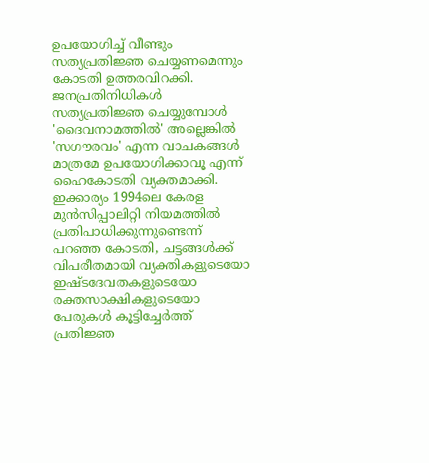ഉപയോഗിച്ച് വീണ്ടും സത്യപ്രതിജ്ഞ ചെയ്യണമെന്നും കോടതി ഉത്തരവിറക്കി.
ജനപ്രതിനിധികൾ സത്യപ്രതിജ്ഞ ചെയ്യുമ്പോൾ 'ദൈവനാമത്തിൽ' അല്ലെങ്കിൽ 'സഗൗരവം' എന്ന വാചകങ്ങൾ മാത്രമേ ഉപയോഗിക്കാവൂ എന്ന് ഹൈകോടതി വ്യക്തമാക്കി. ഇക്കാര്യം 1994ലെ കേരള മുൻസിപ്പാലിറ്റി നിയമത്തിൽ പ്രതിപാധിക്കുന്നുണ്ടെന്ന് പറഞ്ഞ കോടതി, ചട്ടങ്ങൾക്ക് വിപരീതമായി വ്യക്തികളുടെയോ ഇഷ്ടദേവതകളുടെയോ രക്തസാക്ഷികളുടെയോ പേരുകൾ കൂട്ടിച്ചേർത്ത് പ്രതിജ്ഞ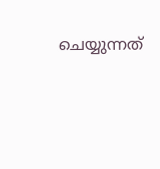ചെയ്യുന്നത്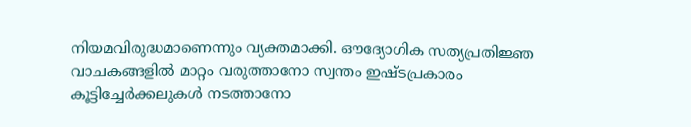നിയമവിരുദ്ധമാണെന്നും വ്യക്തമാക്കി. ഔദ്യോഗിക സത്യപ്രതിജ്ഞ വാചകങ്ങളിൽ മാറ്റം വരുത്താനോ സ്വന്തം ഇഷ്ടപ്രകാരം കൂട്ടിച്ചേർക്കലുകൾ നടത്താനോ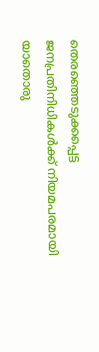തെരഞ്ഞെടുക്കപ്പെട്ട ജനപ്രതിനിധികൾക്ക് നിയമപരമായി യാതൊരു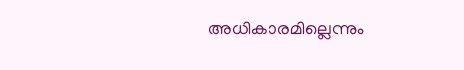അധികാരമില്ലെന്നും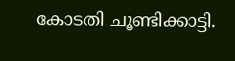കോടതി ചൂണ്ടിക്കാട്ടി.